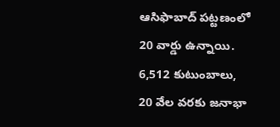ఆసిఫాబాద్ పట్టణంలో 20 వార్డు ఉన్నాయి. 6,512 కుటుంబాలు, 20 వేల వరకు జనాభా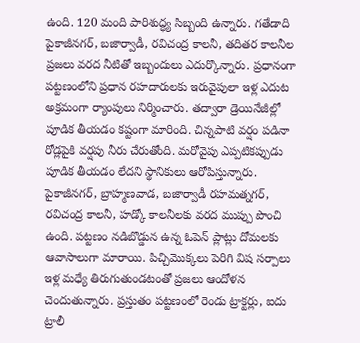ఉంది. 120 మంది పారిశుద్ధ్య సిబ్బంది ఉన్నారు. గతేడాది పైకాజీనగర్, బజార్వాడీ, రవిచంద్ర కాలనీ, తదితర కాలనీల ప్రజలు వరద నీటితో ఇబ్బందులు ఎదుర్కొన్నారు. ప్రధానంగా పట్టణంలోని ప్రధాన రహదారులకు ఇరువైపులా ఇళ్ల ఎదుట అక్రమంగా ర్యాంపులు నిర్మించారు. తద్వారా డ్రెయినేజీల్లో పూడిక తీయడం కష్టంగా మారింది. చిన్నపాటి వర్షం పడినా రోడ్లపైకి వర్షపు నీరు చేరుతోంది. మరోవైపు ఎప్పటికప్పుడు పూడిక తీయడం లేదని స్థానికులు ఆరోపిస్తున్నారు. పైకాజీనగర్, బ్రాహ్మణవాడ, బజార్వాడీ రహమత్నగర్, రవిచంద్ర కాలనీ, హడ్కో కాలనీలకు వరద ముప్పు పొంచి ఉంది. పట్టణం నడిబొడ్డున ఉన్న ఓపెన్ ప్లాట్లు దోమలకు ఆవాసాలుగా మారాయి. పిచ్చిమొక్కలు పెరిగి విష సర్పాలు ఇళ్ల మధ్యే తిరుగుతుండటంతో ప్రజలు ఆందోళన చెందుతున్నారు. ప్రస్తుతం పట్టణంలో రెండు ట్రాక్టర్లు, ఐదు ట్రాలీ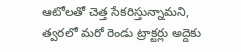ఆటోలతో చెత్త సేకరిస్తున్నామని, త్వరలో మరో రెండు ట్రాక్టర్లు అద్దెకు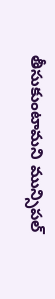తీసుకుంటామని మున్సిపల్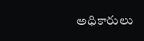అధికారులు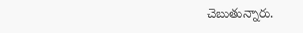చెబుతున్నారు.